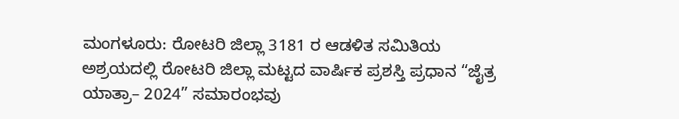ಮಂಗಳೂರು: ರೋಟರಿ ಜಿಲ್ಲಾ 3181 ರ ಆಡಳಿತ ಸಮಿತಿಯ ಅಶ್ರಯದಲ್ಲಿ ರೋಟರಿ ಜಿಲ್ಲಾ ಮಟ್ಟದ ವಾರ್ಷಿಕ ಪ್ರಶಸ್ತಿ ಪ್ರಧಾನ “ಜೈತ್ರ ಯಾತ್ರಾ– 2024” ಸಮಾರಂಭವು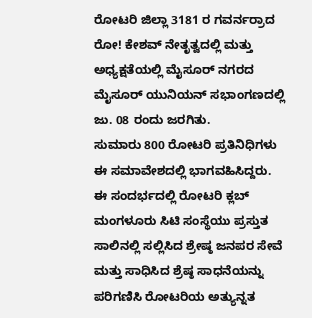ರೋಟರಿ ಜಿಲ್ಲಾ 3181 ರ ಗವರ್ನರ್ರಾದ ರೋ! ಕೇಶವ್ ನೇತೃತ್ವದಲ್ಲಿ ಮತ್ತು ಅಧ್ಯಕ್ಷತೆಯಲ್ಲಿ ಮೈಸೂರ್ ನಗರದ ಮೈಸೂರ್ ಯುನಿಯನ್ ಸಭಾಂಗಣದಲ್ಲಿ ಜು. 08 ರಂದು ಜರಗಿತು.
ಸುಮಾರು 800 ರೋಟರಿ ಪ್ರತಿನಿಧಿಗಳು ಈ ಸಮಾವೇಶದಲ್ಲಿ ಭಾಗವಹಿಸಿದ್ದರು. ಈ ಸಂದರ್ಭದಲ್ಲಿ ರೋಟರಿ ಕ್ಲಬ್ ಮಂಗಳೂರು ಸಿಟಿ ಸಂಸ್ಥೆಯು ಪ್ರಸ್ತುತ ಸಾಲಿನಲ್ಲಿ ಸಲ್ಲಿಸಿದ ಶ್ರೇಷ್ಠ ಜನಪರ ಸೇವೆ ಮತ್ತು ಸಾಧಿಸಿದ ಶ್ರೆಷ್ಠ ಸಾಧನೆಯನ್ನು ಪರಿಗಣಿಸಿ ರೋಟರಿಯ ಅತ್ಯುನ್ನತ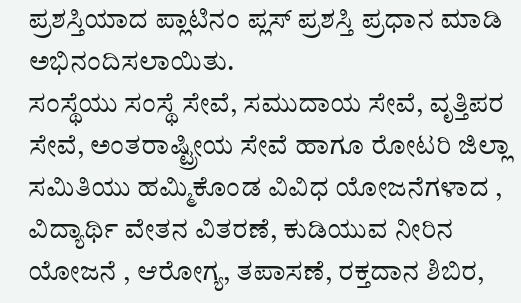ಪ್ರಶಸ್ತಿಯಾದ ಪ್ಲಾಟಿನಂ ಪ್ಲಸ್ ಪ್ರಶಸ್ತಿ ಪ್ರಧಾನ ಮಾಡಿ ಅಭಿನಂದಿಸಲಾಯಿತು.
ಸಂಸ್ಥೆಯು ಸಂಸ್ಥೆ ಸೇವೆ, ಸಮುದಾಯ ಸೇವೆ, ವೃತ್ತಿಪರ ಸೇವೆ, ಅಂತರಾಷ್ಟ್ರೀಯ ಸೇವೆ ಹಾಗೂ ರೋಟರಿ ಜಿಲ್ಲಾ ಸಮಿತಿಯು ಹಮ್ಮಿಕೊಂಡ ವಿವಿಧ ಯೋಜನೆಗಳಾದ , ವಿದ್ಯಾರ್ಥಿ ವೇತನ ವಿತರಣೆ, ಕುಡಿಯುವ ನೀರಿನ ಯೋಜನೆ , ಆರೋಗ್ಯ, ತಪಾಸಣೆ, ರಕ್ತದಾನ ಶಿಬಿರ,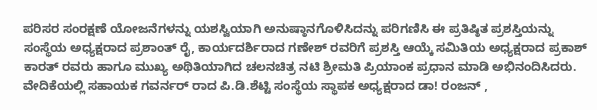ಪರಿಸರ ಸಂರಕ್ಷಣೆ ಯೋಜನೆಗಳನ್ನು ಯಶಸ್ವಿಯಾಗಿ ಅನುಷ್ಠಾನಗೊಳಿಸಿದನ್ನು ಪರಿಗಣಿಸಿ ಈ ಪ್ರತಿಷ್ಠಿತ ಪ್ರಶಸ್ತಿಯನ್ನು ಸಂಸ್ಥೆಯ ಅಧ್ಯಕ್ಷರಾದ ಪ್ರಶಾಂತ್ ರೈ, ಕಾರ್ಯದರ್ಶಿರಾದ ಗಣೇಶ್ ರವರಿಗೆ ಪ್ರಶಸ್ತಿ ಆಯ್ಕೆ ಸಮಿತಿಯ ಅಧ್ಯಕ್ಷರಾದ ಪ್ರಕಾಶ್ ಕಾರತ್ ರವರು ಹಾಗೂ ಮುಖ್ಯ ಅಥಿತಿಯಾಗಿದ ಚಲನಚಿತ್ರ ನಟಿ ಶ್ರೀಮತಿ ಪ್ರಿಯಾಂಕ ಪ್ರಧಾನ ಮಾಡಿ ಅಭಿನಂದಿಸಿದರು.
ವೇದಿಕೆಯಲ್ಲಿ ಸಹಾಯಕ ಗವರ್ನರ್ ರಾದ ಪಿ.ಡಿ.ಶೆಟ್ಟಿ ಸಂಸ್ಥೆಯ ಸ್ಥಾಪಕ ಅಧ್ಯಕ್ಷರಾದ ಡಾ! ರಂಜನ್ ,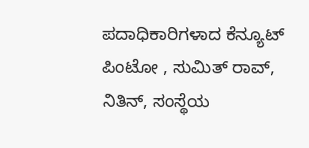ಪದಾಧಿಕಾರಿಗಳಾದ ಕೆನ್ಯೂಟ್ ಪಿಂಟೋ , ಸುಮಿತ್ ರಾವ್, ನಿತಿನ್, ಸಂಸ್ಥೆಯ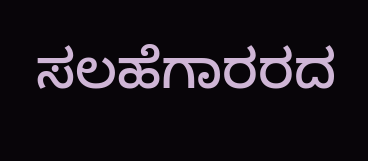ಸಲಹೆಗಾರರದ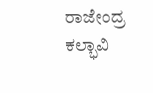ರಾಜೇಂದ್ರ ಕಲ್ಭಾವಿ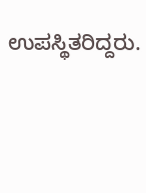ಉಪಸ್ಥಿತರಿದ್ದರು.